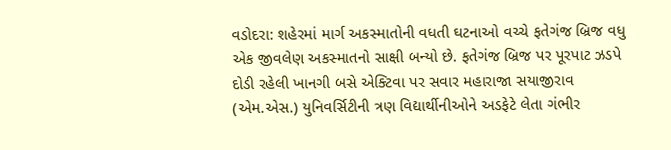વડોદરા: શહેરમાં માર્ગ અકસ્માતોની વધતી ઘટનાઓ વચ્ચે ફતેગંજ બ્રિજ વધુ એક જીવલેણ અકસ્માતનો સાક્ષી બન્યો છે. ફતેગંજ બ્રિજ પર પૂરપાટ ઝડપે દોડી રહેલી ખાનગી બસે એક્ટિવા પર સવાર મહારાજા સયાજીરાવ (એમ.એસ.) યુનિવર્સિટીની ત્રણ વિદ્યાર્થીનીઓને અડફેટે લેતા ગંભીર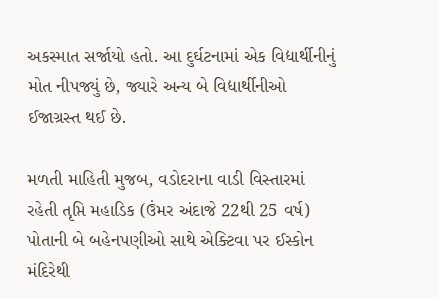અકસ્માત સર્જાયો હતો. આ દુર્ઘટનામાં એક વિદ્યાર્થીનીનું મોત નીપજ્યું છે, જ્યારે અન્ય બે વિદ્યાર્થીનીઓ ઈજાગ્રસ્ત થઈ છે.

મળતી માહિતી મુજબ, વડોદરાના વાડી વિસ્તારમાં રહેતી તૃપ્તિ મહાડિક (ઉંમર અંદાજે 22થી 25 વર્ષ) પોતાની બે બહેનપણીઓ સાથે એક્ટિવા પર ઈસ્કોન મંદિરેથી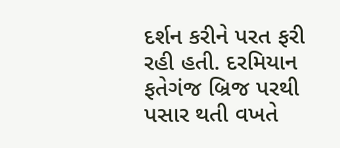દર્શન કરીને પરત ફરી રહી હતી. દરમિયાન ફતેગંજ બ્રિજ પરથી પસાર થતી વખતે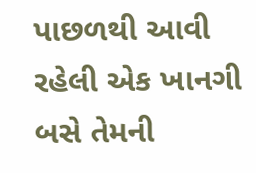પાછળથી આવી રહેલી એક ખાનગી બસે તેમની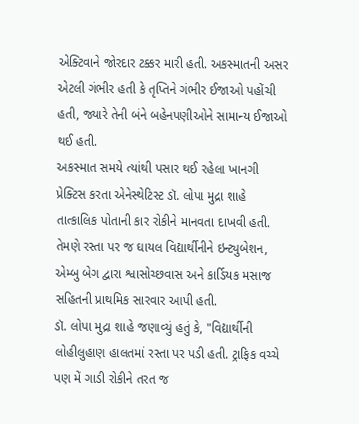એક્ટિવાને જોરદાર ટક્કર મારી હતી. અકસ્માતની અસર એટલી ગંભીર હતી કે તૃપ્તિને ગંભીર ઈજાઓ પહોંચી હતી, જ્યારે તેની બંને બહેનપણીઓને સામાન્ય ઈજાઓ થઈ હતી.
અકસ્માત સમયે ત્યાંથી પસાર થઈ રહેલા ખાનગી પ્રેક્ટિસ કરતા એનેસ્થેટિસ્ટ ડૉ. લોપા મુદ્રા શાહે તાત્કાલિક પોતાની કાર રોકીને માનવતા દાખવી હતી. તેમણે રસ્તા પર જ ઘાયલ વિદ્યાર્થીનીને ઇન્ટ્યુબેશન, એમ્બુ બેગ દ્વારા શ્વાસોચ્છવાસ અને કાર્ડિયક મસાજ સહિતની પ્રાથમિક સારવાર આપી હતી.
ડૉ. લોપા મુદ્રા શાહે જણાવ્યું હતું કે, "વિદ્યાર્થીની લોહીલુહાણ હાલતમાં રસ્તા પર પડી હતી. ટ્રાફિક વચ્ચે પણ મેં ગાડી રોકીને તરત જ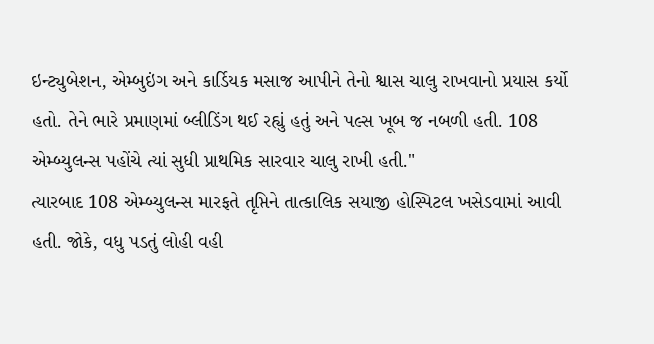ઇન્ટ્યુબેશન, એમ્બુઇંગ અને કાર્ડિયક મસાજ આપીને તેનો શ્વાસ ચાલુ રાખવાનો પ્રયાસ કર્યો હતો. તેને ભારે પ્રમાણમાં બ્લીડિંગ થઈ રહ્યું હતું અને પલ્સ ખૂબ જ નબળી હતી. 108 એમ્બ્યુલન્સ પહોંચે ત્યાં સુધી પ્રાથમિક સારવાર ચાલુ રાખી હતી."
ત્યારબાદ 108 એમ્બ્યુલન્સ મારફતે તૃપ્તિને તાત્કાલિક સયાજી હોસ્પિટલ ખસેડવામાં આવી હતી. જોકે, વધુ પડતું લોહી વહી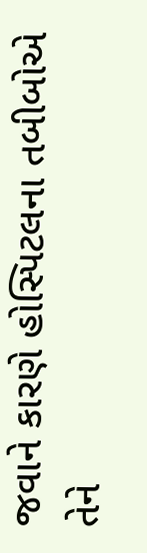જવાને કારણે હોસ્પિટલના તબીબોએ તેને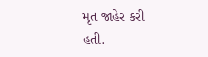મૃત જાહેર કરી હતી.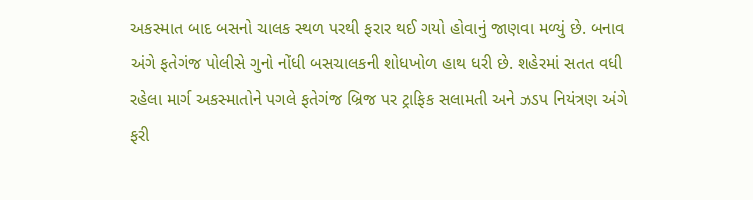અકસ્માત બાદ બસનો ચાલક સ્થળ પરથી ફરાર થઈ ગયો હોવાનું જાણવા મળ્યું છે. બનાવ અંગે ફતેગંજ પોલીસે ગુનો નોંધી બસચાલકની શોધખોળ હાથ ધરી છે. શહેરમાં સતત વધી રહેલા માર્ગ અકસ્માતોને પગલે ફતેગંજ બ્રિજ પર ટ્રાફિક સલામતી અને ઝડપ નિયંત્રણ અંગે ફરી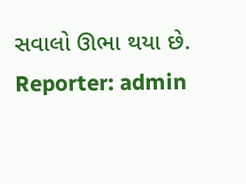સવાલો ઊભા થયા છે.
Reporter: admin